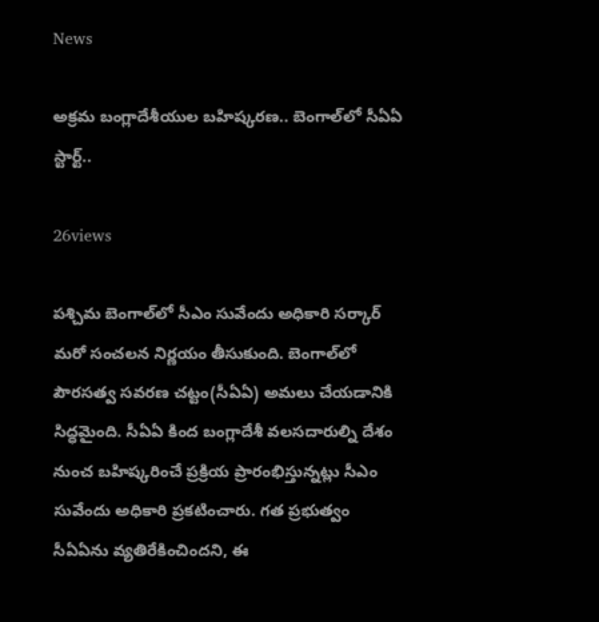News

అక్రమ బంగ్లాదేశీయుల బహిష్కరణ.. బెంగాల్‌లో సీఏఏ స్టార్ట్..

26views

పశ్చిమ బెంగాల్‌లో సీఎం సువేందు అధికారి సర్కార్ మరో సంచలన నిర్ణయం తీసుకుంది. బెంగాల్‌లో పౌరసత్వ సవరణ చట్టం(సీఏఏ) అమలు చేయడానికి సిద్ధమైంది. సీఏఏ కింద బంగ్లాదేశీ వలసదారుల్ని దేశం నుంచ బహిష్కరించే ప్రక్రియ ప్రారంభిస్తున్నట్లు సీఎం సువేందు అధికారి ప్రకటించారు. గత ప్రభుత్వం సీఏఏను వ్యతిరేకించిందని, ఈ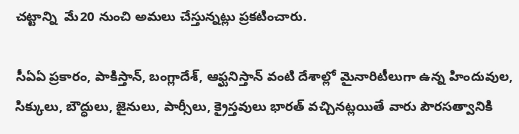చట్టాన్ని  మే20 నుంచి అమలు చేస్తున్నట్లు ప్రకటించారు.

సీఏఏ ప్రకారం, పాకిస్తాన్, బంగ్లాదేశ్, ఆఫ్ఘనిస్తాన్ వంటి దేశాల్లో మైనారిటీలుగా ఉన్న హిందువుల, సిక్కులు, బౌద్ధులు, జైనులు, పార్సీలు, క్రైస్తవులు భారత్ వచ్చినట్లయితే వారు పౌరసత్వానికి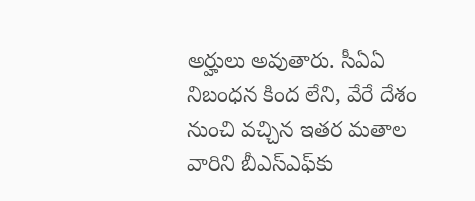అర్హులు అవుతారు. సీఏఏ నిబంధన కింద లేని, వేరే దేశం నుంచి వచ్చిన ఇతర మతాల వారిని బీఎస్ఎఫ్‌కు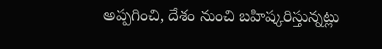అప్పగించి, దేశం నుంచి బహిష్కరిస్తున్నట్లు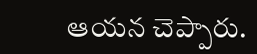ఆయన చెప్పారు.